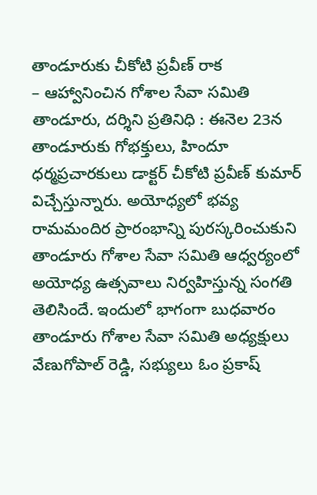తాండూరుకు చీకోటి ప్రవీణ్ రాక
– ఆహ్వానించిన గోశాల సేవా సమితి
తాండూరు, దర్శిని ప్రతినిధి : ఈనెల 23న తాండూరుకు గోభక్తులు, హిందూ ధర్మప్రచారకులు డాక్టర్ చీకోటి ప్రవీణ్ కుమార్ విచ్చేస్తున్నారు. అయోధ్యలో భవ్య రామమందిర ప్రారంభాన్ని పురస్కరించుకుని తాండూరు గోశాల సేవా సమితి ఆధ్వర్యంలో అయోధ్య ఉత్సవాలు నిర్వహిస్తున్న సంగతి తెలిసిందే. ఇందులో భాగంగా బుధవారం తాండూరు గోశాల సేవా సమితి అధ్యక్షులు వేణుగోపాల్ రెడ్డి, సభ్యులు ఓం ప్రకాష్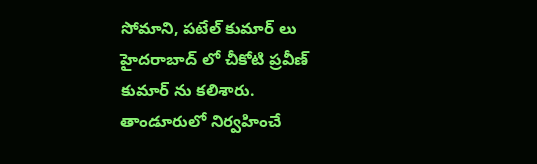సోమాని, పటేల్ కుమార్ లు హైదరాబాద్ లో చీకోటి ప్రవీణ్ కుమార్ ను కలిశారు. తాండూరులో నిర్వహించే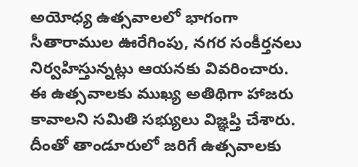అయోధ్య ఉత్సవాలలో భాగంగా సీతారాముల ఊరేగింపు, నగర సంకీర్తనలు నిర్వహిస్తున్నట్లు ఆయనకు వివరించారు.
ఈ ఉత్సవాలకు ముఖ్య అతిథిగా హాజరు కావాలని సమితి సభ్యులు విజ్ఞప్తి చేశారు. దీంతో తాండూరులో జరిగే ఉత్సవాలకు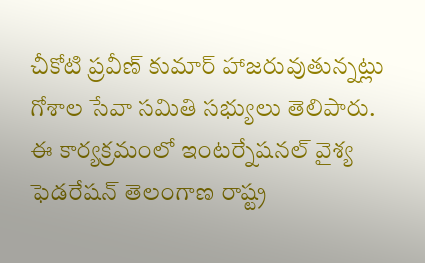చీకోటి ప్రవీణ్ కుమార్ హాజరువుతున్నట్లు గోశాల సేవా సమితి సభ్యులు తెలిపారు. ఈ కార్యక్రమంలో ఇంటర్నేషనల్ వైశ్య ఫెడరేషన్ తెలంగాణ రాష్ట్ర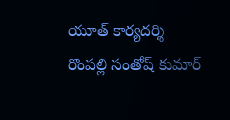యూత్ కార్యదర్శి రొంపల్లి సంతోష్ కుమార్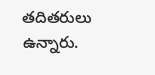తదితరులు ఉన్నారు.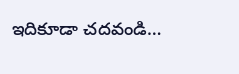ఇదికూడా చదవండి…